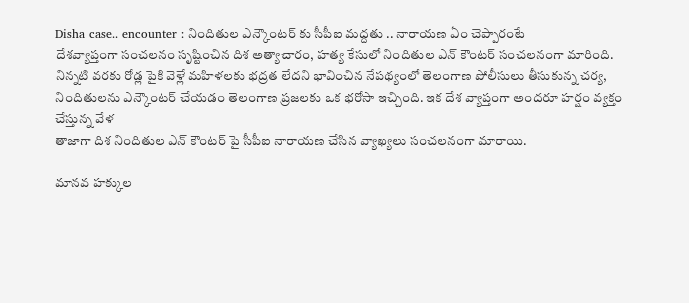Disha case.. encounter : నిందితుల ఎన్కౌంటర్ కు సీపీఐ మద్దతు .. నారాయణ ఏం చెప్పారంటే
దేశవ్యాప్తంగా సంచలనం సృష్టించిన దిశ అత్యాచారం, హత్య కేసులో నిందితుల ఎన్ కౌంటర్ సంచలనంగా మారింది. నిన్నటి వరకు రోడ్ల పైకి వెళ్లే మహిళలకు భద్రత లేదని భావించిన నేపథ్యంలో తెలంగాణ పోలీసులు తీసుకున్న చర్య, నిందితులను ఎన్కౌంటర్ చేయడం తెలంగాణ ప్రజలకు ఒక భరోసా ఇచ్చింది. ఇక దేశ వ్యాప్తంగా అందరూ హర్షం వ్యక్తం చేస్తున్న వేళ
తాజాగా దిశ నిందితుల ఎన్ కౌంటర్ పై సీపీఐ నారాయణ చేసిన వ్యాఖ్యలు సంచలనంగా మారాయి.

మానవ హక్కుల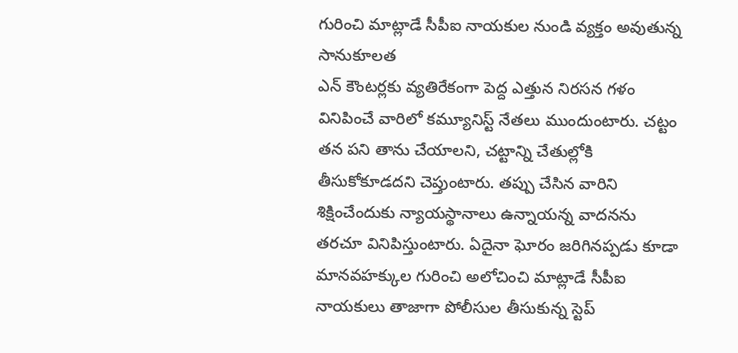గురించి మాట్లాడే సీపీఐ నాయకుల నుండి వ్యక్తం అవుతున్న సానుకూలత
ఎన్ కౌంటర్లకు వ్యతిరేకంగా పెద్ద ఎత్తున నిరసన గళం వినిపించే వారిలో కమ్యూనిస్ట్ నేతలు ముందుంటారు. చట్టం తన పని తాను చేయాలని, చట్టాన్ని చేతుల్లోకి తీసుకోకూడదని చెప్తుంటారు. తప్పు చేసిన వారిని శిక్షించేందుకు న్యాయస్థానాలు ఉన్నాయన్న వాదనను తరచూ వినిపిస్తుంటారు. ఏదైనా ఘోరం జరిగినప్పడు కూడా మానవహక్కుల గురించి అలోచించి మాట్లాడే సీపీఐ నాయకులు తాజాగా పోలీసుల తీసుకున్న స్టెప్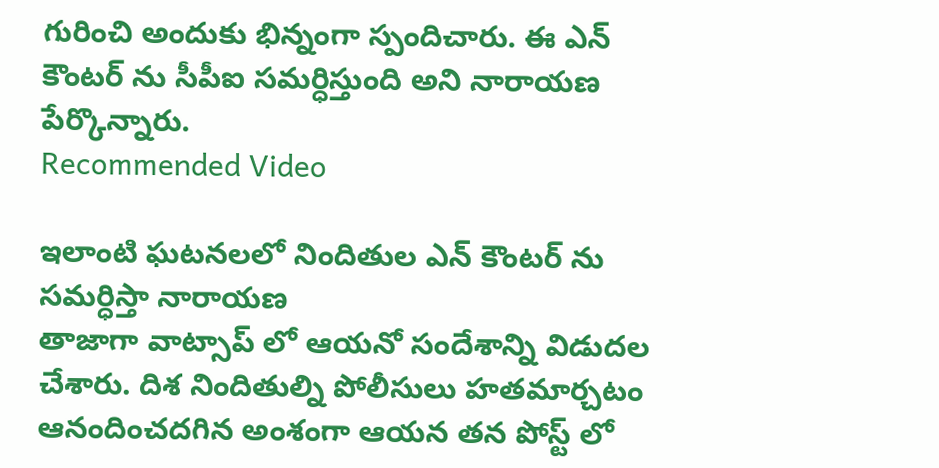గురించి అందుకు భిన్నంగా స్పందిచారు. ఈ ఎన్ కౌంటర్ ను సీపీఐ సమర్ధిస్తుంది అని నారాయణ పేర్కొన్నారు.
Recommended Video

ఇలాంటి ఘటనలలో నిందితుల ఎన్ కౌంటర్ ను సమర్ధిస్తా నారాయణ
తాజాగా వాట్సాప్ లో ఆయనో సందేశాన్ని విడుదల చేశారు. దిశ నిందితుల్ని పోలీసులు హతమార్చటం ఆనందించదగిన అంశంగా ఆయన తన పోస్ట్ లో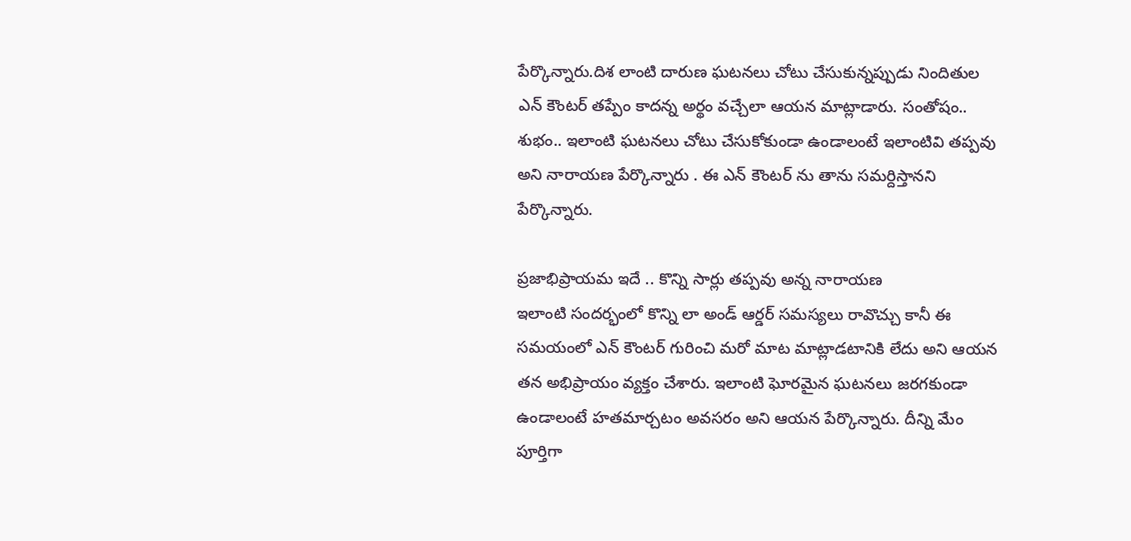పేర్కొన్నారు.దిశ లాంటి దారుణ ఘటనలు చోటు చేసుకున్నప్పుడు నిందితుల ఎన్ కౌంటర్ తప్పేం కాదన్న అర్థం వచ్చేలా ఆయన మాట్లాడారు. సంతోషం.. శుభం.. ఇలాంటి ఘటనలు చోటు చేసుకోకుండా ఉండాలంటే ఇలాంటివి తప్పవు అని నారాయణ పేర్కొన్నారు . ఈ ఎన్ కౌంటర్ ను తాను సమర్దిస్తానని పేర్కొన్నారు.

ప్రజాభిప్రాయమ ఇదే .. కొన్ని సార్లు తప్పవు అన్న నారాయణ
ఇలాంటి సందర్భంలో కొన్ని లా అండ్ ఆర్డర్ సమస్యలు రావొచ్చు కానీ ఈ సమయంలో ఎన్ కౌంటర్ గురించి మరో మాట మాట్లాడటానికి లేదు అని ఆయన తన అభిప్రాయం వ్యక్తం చేశారు. ఇలాంటి ఘోరమైన ఘటనలు జరగకుండా ఉండాలంటే హతమార్చటం అవసరం అని ఆయన పేర్కొన్నారు. దీన్ని మేం పూర్తిగా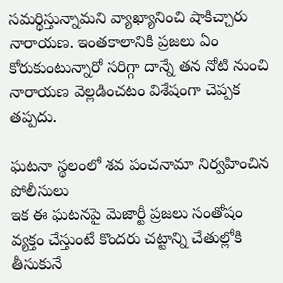సమర్థిస్తున్నామని వ్యాఖ్యానించి షాకిచ్చారు నారాయణ. ఇంతకాలానికి ప్రజలు ఏం కోరుకుంటున్నారో సరిగ్గా దాన్నే తన నోటి నుంచి నారాయణ వెల్లడించటం విశేషంగా చెప్పక తప్పదు.

ఘటనా స్థలంలో శవ పంచనామా నిర్వహించిన పోలీసులు
ఇక ఈ ఘటనపై మెజార్టీ ప్రజలు సంతోషం వ్యక్తం చేస్తుంటే కొందరు చట్టాన్ని చేతుల్లోకి తీసుకునే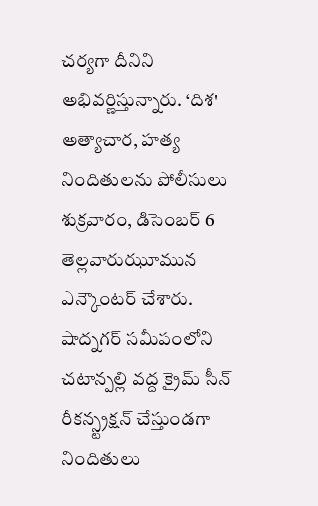చర్యగా దీనిని అభివర్ణిస్తున్నారు. ‘దిశ' అత్యాచార, హత్య నిందితులను పోలీసులు శుక్రవారం, డిసెంబర్ 6 తెల్లవారుఝూమున ఎన్కౌంటర్ చేశారు. షాద్నగర్ సమీపంలోని చటాన్పల్లి వద్ద క్రైమ్ సీన్ రీకన్స్ట్రక్షన్ చేస్తుండగా నిందితులు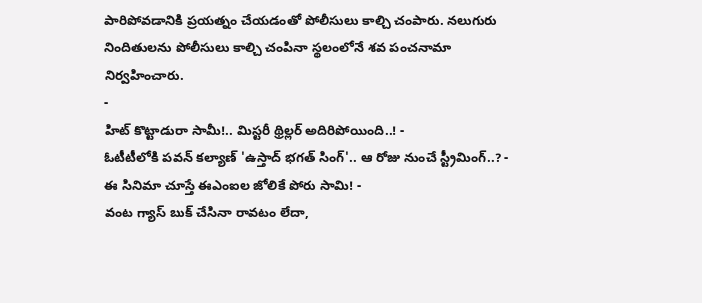పారిపోవడానికి ప్రయత్నం చేయడంతో పోలీసులు కాల్చి చంపారు. నలుగురు నిందితులను పోలీసులు కాల్చి చంపినా స్థలంలోనే శవ పంచనామా నిర్వహించారు.
-
హిట్ కొట్టాడురా సామీ!.. మిస్టరీ థ్రిల్లర్ అదిరిపోయింది..! -
ఓటీటీలోకి పవన్ కల్యాణ్ 'ఉస్తాద్ భగత్ సింగ్'.. ఆ రోజు నుంచే స్ట్రీమింగ్..? -
ఈ సినిమా చూస్తే ఈఎంఐల జోలికే పోరు సామి! -
వంట గ్యాస్ బుక్ చేసినా రావటం లేదా,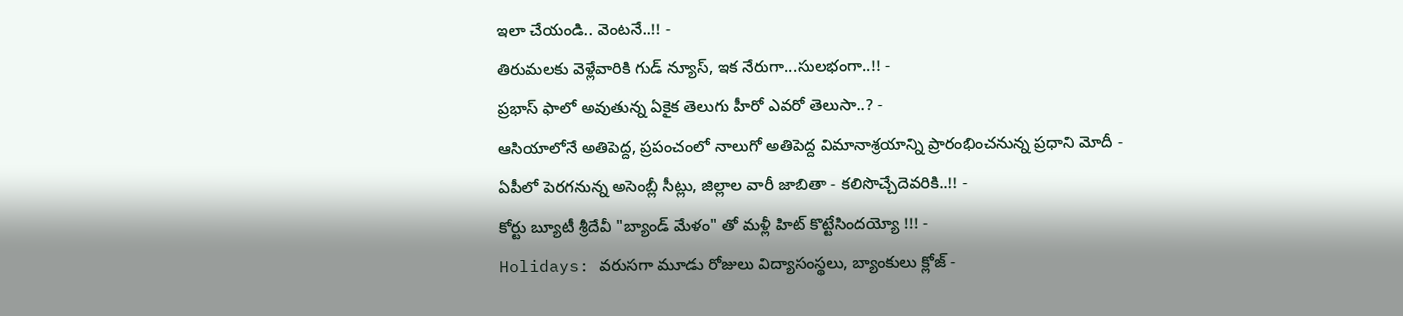ఇలా చేయండి.. వెంటనే..!! -
తిరుమలకు వెళ్లేవారికి గుడ్ న్యూస్, ఇక నేరుగా...సులభంగా..!! -
ప్రభాస్ ఫాలో అవుతున్న ఏకైక తెలుగు హీరో ఎవరో తెలుసా..? -
ఆసియాలోనే అతిపెద్ద, ప్రపంచంలో నాలుగో అతిపెద్ద విమానాశ్రయాన్ని ప్రారంభించనున్న ప్రధాని మోదీ -
ఏపీలో పెరగనున్న అసెంబ్లీ సీట్లు, జిల్లాల వారీ జాబితా - కలిసొచ్చేదెవరికి..!! -
కోర్టు బ్యూటీ శ్రీదేవీ "బ్యాండ్ మేళం" తో మళ్లీ హిట్ కొట్టేసిందయ్యో !!! -
Holidays: వరుసగా మూడు రోజులు విద్యాసంస్థలు, బ్యాంకులు క్లోజ్ -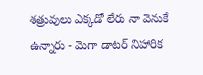శత్రువులు ఎక్కడో లేరు నా వెనుకే ఉన్నారు - మెగా డాటర్ నిహారిక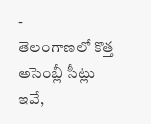-
తెలంగాణలో కొత్త అసెంబ్లీ సీట్లు ఇవే,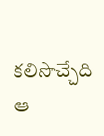కలిసొచ్చేది ఆ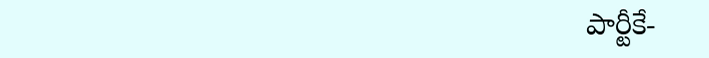పార్టీకే-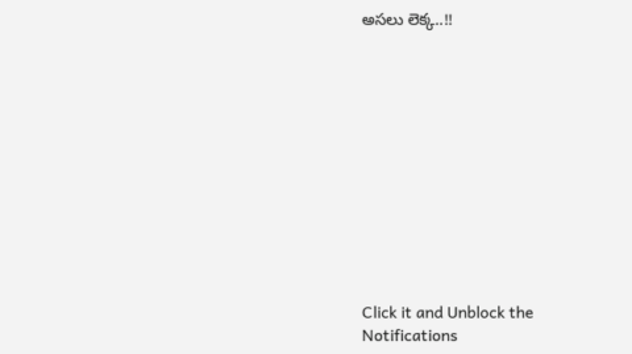అసలు లెక్క..!!












Click it and Unblock the Notifications